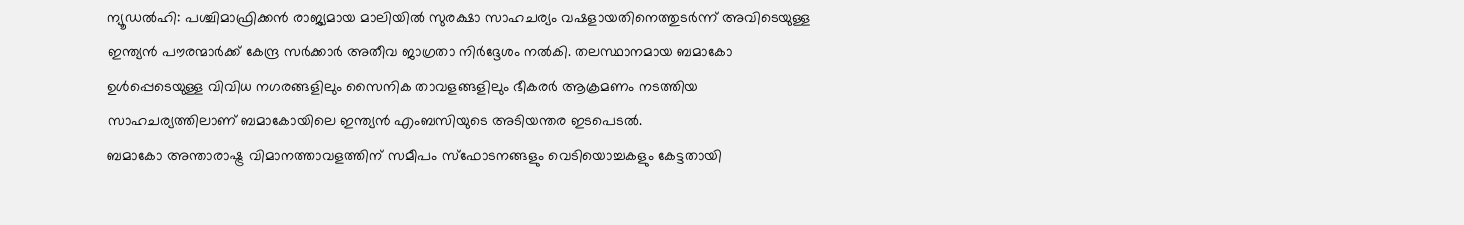ന്യൂഡൽഹി: പശ്ചിമാഫ്രിക്കൻ രാജ്യമായ മാലിയിൽ സുരക്ഷാ സാഹചര്യം വഷളായതിനെത്തുടർന്ന് അവിടെയുള്ള ഇന്ത്യൻ പൗരന്മാർക്ക് കേന്ദ്ര സർക്കാർ അതീവ ജാഗ്രതാ നിർദ്ദേശം നൽകി. തലസ്ഥാനമായ ബമാകോ ഉൾപ്പെടെയുള്ള വിവിധ നഗരങ്ങളിലും സൈനിക താവളങ്ങളിലും ഭീകരർ ആക്രമണം നടത്തിയ സാഹചര്യത്തിലാണ് ബമാകോയിലെ ഇന്ത്യൻ എംബസിയുടെ അടിയന്തര ഇടപെടൽ.
ബമാകോ അന്താരാഷ്ട്ര വിമാനത്താവളത്തിന് സമീപം സ്ഫോടനങ്ങളും വെടിയൊച്ചകളും കേട്ടതായി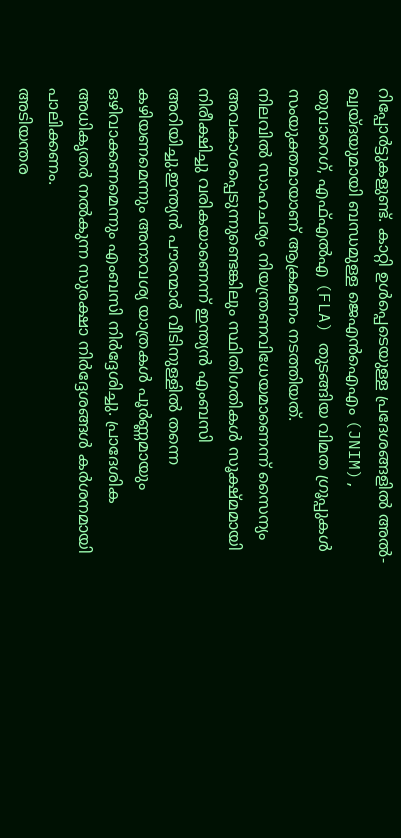റിപ്പോർട്ടുകളുണ്ട്. കാറ്റി ഉൾപ്പെടെയുള്ള പ്രദേശങ്ങളിൽ അൽ-ഖ്വയ്ദയുമായി ബന്ധമുള്ള ജെഎൻഐഎം (JNIM), തുവാറെഗ്, എഫ്എൽഎ (FLA) തുടങ്ങിയ വിമത ഗ്രൂപ്പുകൾ സംയുക്തമായാണ് ആക്രമണം നടത്തിയത്.
നിലവിൽ സാഹചര്യം നിയന്ത്രണവിധേയമാണെന്ന് സൈന്യം അവകാശപ്പെടുന്നുണ്ടെങ്കിലും സ്ഥിതിഗതികൾ സൂക്ഷ്മമായി നിരീക്ഷിച്ചു വരികയാണെന്ന് ഇന്ത്യൻ എംബസി അറിയിച്ചു.ഇന്ത്യൻ പൗരന്മാർ വീടിനുള്ളിൽ തന്നെ കഴിയണമെന്നും അനാവശ്യ യാത്രകൾ പൂർണ്ണമായും ഒഴിവാക്കണമെന്നും എംബസി നിർദ്ദേശിച്ചു. പ്രാദേശിക അധികൃതർ നൽകുന്ന സുരക്ഷാ നിർദ്ദേശങ്ങൾ കർശനമായി പാലിക്കണം.
അടിയന്തര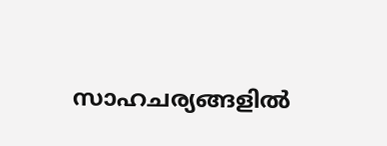സാഹചര്യങ്ങളിൽ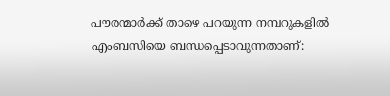പൗരന്മാർക്ക് താഴെ പറയുന്ന നമ്പറുകളിൽ എംബസിയെ ബന്ധപ്പെടാവുന്നതാണ്: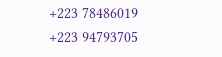+223 78486019
+223 94793705